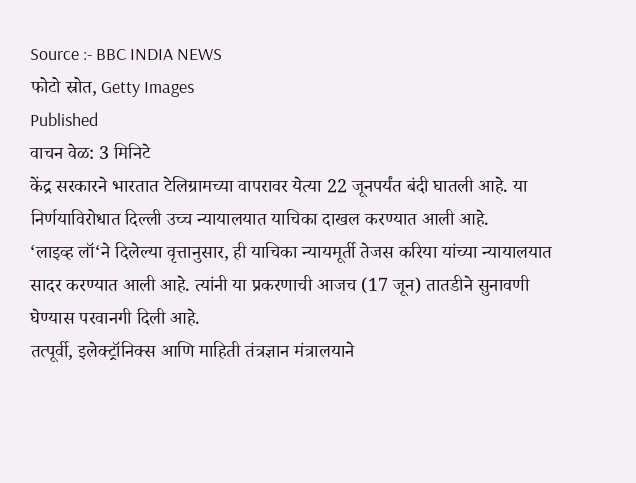Source :- BBC INDIA NEWS
फोटो स्रोत, Getty Images
Published
वाचन वेळ: 3 मिनिटे
केंद्र सरकारने भारतात टेलिग्रामच्या वापरावर येत्या 22 जूनपर्यंत बंदी घातली आहे. या निर्णयाविरोधात दिल्ली उच्च न्यायालयात याचिका दाखल करण्यात आली आहे.
‘लाइव्ह लॉ‘ने दिलेल्या वृत्तानुसार, ही याचिका न्यायमूर्ती तेजस करिया यांच्या न्यायालयात सादर करण्यात आली आहे. त्यांनी या प्रकरणाची आजच (17 जून) तातडीने सुनावणी घेण्यास परवानगी दिली आहे.
तत्पूर्वी, इलेक्ट्रॉनिक्स आणि माहिती तंत्रज्ञान मंत्रालयाने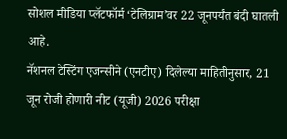सोशल मीडिया प्लॅटफॉर्म ‘टेलिग्राम’वर 22 जूनपर्यंत बंदी घातली आहे.
नॅशनल टेस्टिंग एजन्सीने (एनटीए) दिलेल्या माहितीनुसार, 21 जून रोजी होणारी नीट (यूजी) 2026 परीक्षा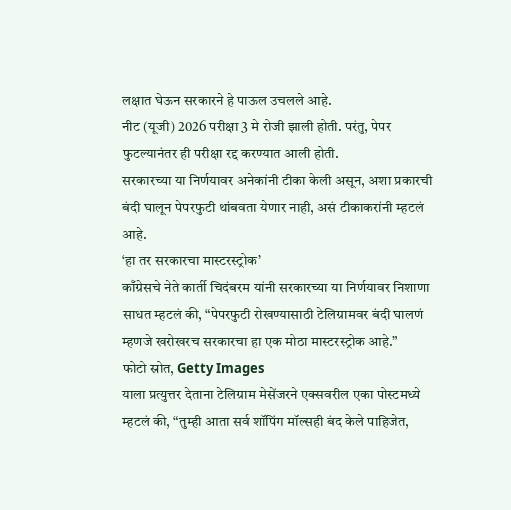लक्षात घेऊन सरकारने हे पाऊल उचलले आहे.
नीट (यूजी) 2026 परीक्षा 3 मे रोजी झाली होती. परंतु, पेपर फुटल्यानंतर ही परीक्षा रद्द करण्यात आली होती.
सरकारच्या या निर्णयावर अनेकांनी टीका केली असून, अशा प्रकारची बंदी घालून पेपरफुटी थांबवता येणार नाही, असं टीकाकरांनी म्हटलं आहे.
‘हा तर सरकारचा मास्टरस्ट्रोक’
काँग्रेसचे नेते कार्ती चिदंबरम यांनी सरकारच्या या निर्णयावर निशाणा साधत म्हटलं की, “पेपरफुटी रोखण्यासाठी टेलिग्रामवर बंदी घालणं म्हणजे खरोखरच सरकारचा हा एक मोठा मास्टरस्ट्रोक आहे.”
फोटो स्रोत, Getty Images
याला प्रत्युत्तर देताना टेलिग्राम मेसेंजरने एक्सवरील एका पोस्टमध्ये म्हटलं की, “तुम्ही आता सर्व शॉपिंग मॉल्सही बंद केले पाहिजेत,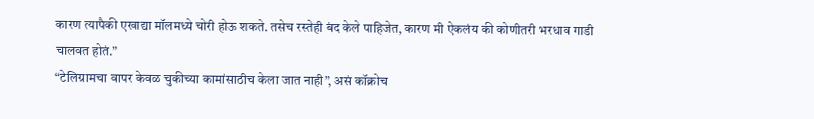कारण त्यापैकी एखाद्या मॉलमध्ये चोरी होऊ शकते. तसेच रस्तेही बंद केले पाहिजेत, कारण मी ऐकलंय की कोणीतरी भरधाव गाडी चालवत होतं.”
“टेलिग्रामचा वापर केवळ चुकीच्या कामांसाठीच केला जात नाही”, असं कॉक्रोच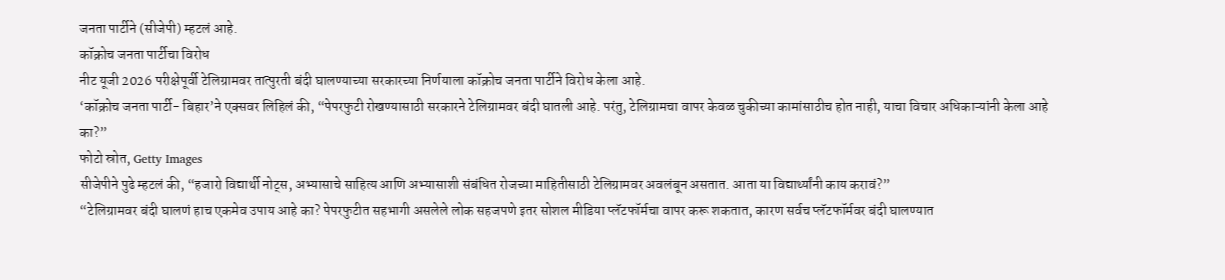जनता पार्टीने (सीजेपी) म्हटलं आहे.
कॉक्रोच जनता पार्टीचा विरोध
नीट यूजी 2026 परीक्षेपूर्वी टेलिग्रामवर तात्पुरती बंदी घालण्याच्या सरकारच्या निर्णयाला कॉक्रोच जनता पार्टीने विरोध केला आहे.
‘कॉक्रोच जनता पार्टी- बिहार’ने एक्सवर लिहिलं की, “पेपरफुटी रोखण्यासाठी सरकारने टेलिग्रामवर बंदी घातली आहे. परंतु, टेलिग्रामचा वापर केवळ चुकीच्या कामांसाठीच होत नाही, याचा विचार अधिकाऱ्यांनी केला आहे का?”
फोटो स्रोत, Getty Images
सीजेपीने पुढे म्हटलं की, “हजारो विद्यार्थी नोट्स, अभ्यासाचे साहित्य आणि अभ्यासाशी संबंधित रोजच्या माहितीसाठी टेलिग्रामवर अवलंबून असतात. आता या विद्यार्थ्यांनी काय करावं?”
“टेलिग्रामवर बंदी घालणं हाच एकमेव उपाय आहे का? पेपरफुटीत सहभागी असलेले लोक सहजपणे इतर सोशल मीडिया प्लॅटफॉर्मचा वापर करू शकतात, कारण सर्वच प्लॅटफॉर्मवर बंदी घालण्यात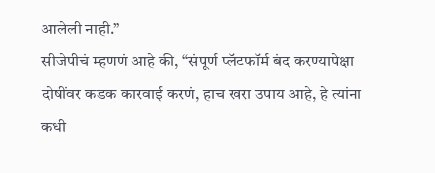आलेली नाही.”
सीजेपीचं म्हणणं आहे की, “संपूर्ण प्लॅटफॉर्म बंद करण्यापेक्षा दोषींवर कडक कारवाई करणं, हाच खरा उपाय आहे, हे त्यांना कधी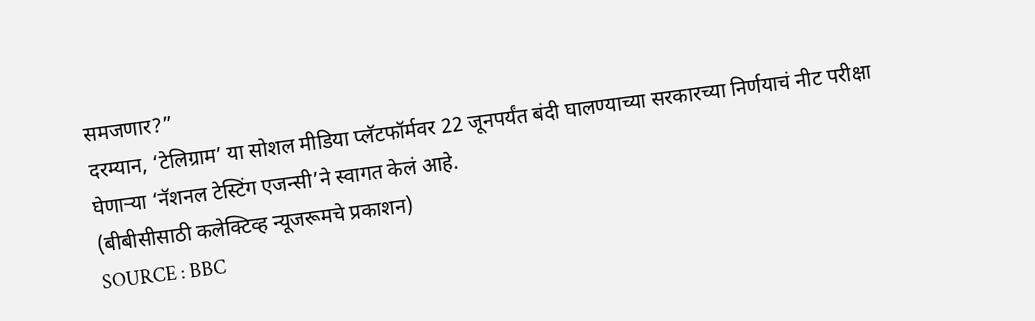समजणार?”
दरम्यान, ‘टेलिग्राम’ या सोशल मीडिया प्लॅटफॉर्मवर 22 जूनपर्यंत बंदी घालण्याच्या सरकारच्या निर्णयाचं नीट परीक्षा घेणाऱ्या ‘नॅशनल टेस्टिंग एजन्सी’ने स्वागत केलं आहे.
(बीबीसीसाठी कलेक्टिव्ह न्यूजरूमचे प्रकाशन)
SOURCE : BBC